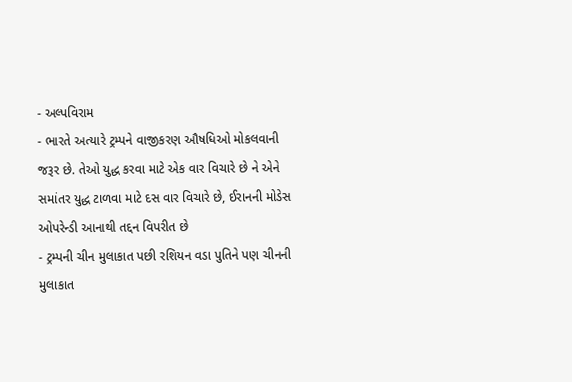- અલ્પવિરામ
- ભારતે અત્યારે ટ્રમ્પને વાજીકરણ ઔષધિઓ મોકલવાની જરૂર છે. તેઓ યુદ્ધ કરવા માટે એક વાર વિચારે છે ને એને સમાંતર યુદ્ધ ટાળવા માટે દસ વાર વિચારે છે, ઈરાનની મોડેસ ઓપરેન્ડી આનાથી તદ્દન વિપરીત છે
- ટ્રમ્પની ચીન મુલાકાત પછી રશિયન વડા પુતિને પણ ચીનની મુલાકાત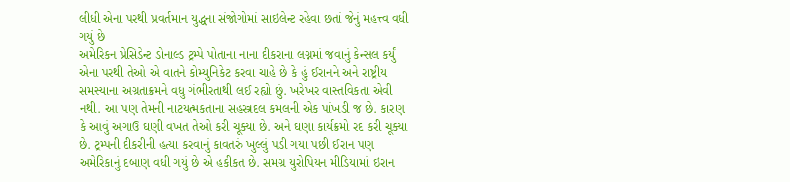લીધી એના પરથી પ્રવર્તમાન યુદ્ધના સંજોગોમાં સાઇલેન્ટ રહેવા છતાં જેનું મહત્ત્વ વધી ગયું છે
અમેરિકન પ્રેસિડેન્ટ ડોનાલ્ડ ટ્રમ્પે પોતાના નાના દીકરાના લગ્નમાં જવાનું કેન્સલ કર્યું એના પરથી તેઓ એ વાતને કોમ્યુનિકેટ કરવા ચાહે છે કે હું ઈરાનને અને રાષ્ટ્રીય સમસ્યાના અગ્રતાક્રમને વધુ ગંભીરતાથી લઈ રહ્યો છું. ખરેખર વાસ્તવિકતા એવી નથી. આ પણ તેમની નાટયત્મકતાના સહસ્ત્રદલ કમલની એક પાંખડી જ છે. કારણ કે આવું અગાઉ ઘણી વખત તેઓ કરી ચૂક્યા છે. અને ઘણા કાર્યક્રમો રદ કરી ચૂક્યા છે. ટ્રમ્પની દીકરીની હત્યા કરવાનું કાવતરું ખુલ્લું પડી ગયા પછી ઈરાન પણ અમેરિકાનું દબાણ વધી ગયું છે એ હકીકત છે. સમગ્ર યુરોપિયન મીડિયામાં ઇરાન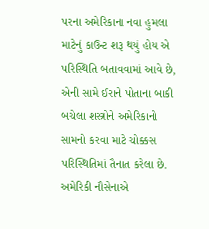પરના અમેરિકાના નવા હુમલા માટેનું કાઉન્ટ શરૂ થયું હોય એ પરિસ્થિતિ બતાવવામાં આવે છે, એની સામે ઈરાને પોતાના બાકી બચેલા શસ્ત્રોને અમેરિકાનો સામનો કરવા માટે ચોક્કસ પરિસ્થિતિમાં તૈનાત કરેલા છે. અમેરિકી નૌસેનાએ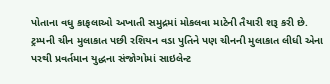પોતાના વધુ કાફલાઓ અખાતી સમુદ્રમાં મોકલવા માટેની તૈયારી શરૂ કરી છે.
ટ્રમ્પની ચીન મુલાકાત પછી રશિયન વડા પુતિને પણ ચીનની મુલાકાત લીધી એના પરથી પ્રવર્તમાન યુદ્ધના સંજોગોમાં સાઇલેન્ટ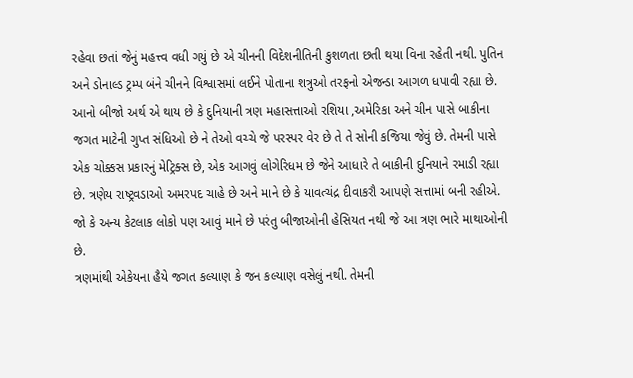રહેવા છતાં જેનું મહત્ત્વ વધી ગયું છે એ ચીનની વિદેશનીતિની કુશળતા છતી થયા વિના રહેતી નથી. પુતિન અને ડોનાલ્ડ ટ્રમ્પ બંને ચીનને વિશ્વાસમાં લઈને પોતાના શત્રુઓ તરફનો એજન્ડા આગળ ધપાવી રહ્યા છે. આનો બીજો અર્થ એ થાય છે કે દુનિયાની ત્રણ મહાસત્તાઓ રશિયા ,અમેરિકા અને ચીન પાસે બાકીના જગત માટેની ગુપ્ત સંધિઓ છે ને તેઓ વચ્ચે જે પરસ્પર વેર છે તે તે સોની કજિયા જેવું છે. તેમની પાસે એક ચોક્કસ પ્રકારનું મેટ્રિક્સ છે, એક આગવું લોગેરિધમ છે જેને આધારે તે બાકીની દુનિયાને રમાડી રહ્યા છે. ત્રણેય રાષ્ટ્રવડાઓ અમરપદ ચાહે છે અને માને છે કે યાવત્ચંદ્ર દીવાકરૌ આપણે સત્તામાં બની રહીએ. જો કે અન્ય કેટલાક લોકો પણ આવું માને છે પરંતુ બીજાઓની હેસિયત નથી જે આ ત્રણ ભારે માથાઓની છે.
ત્રણમાંથી એકેયના હૈયે જગત કલ્યાણ કે જન કલ્યાણ વસેલું નથી. તેમની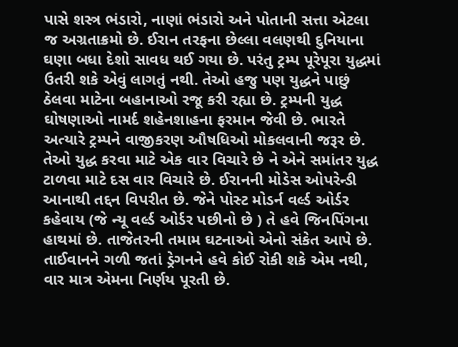પાસે શસ્ત્ર ભંડારો, નાણાં ભંડારો અને પોતાની સત્તા એટલા જ અગ્રતાક્રમો છે. ઈરાન તરફના છેલ્લા વલણથી દુનિયાના ઘણા બધા દેશો સાવધ થઈ ગયા છે. પરંતુ ટ્રમ્પ પૂરેપૂરા યુદ્ધમાં ઉતરી શકે એવું લાગતું નથી. તેઓ હજુ પણ યુદ્ધને પાછું ઠેલવા માટેના બહાનાઓ રજૂ કરી રહ્યા છે. ટ્રમ્પની યુદ્ધ ઘોષણાઓ નામર્દ શહેનશાહના ફરમાન જેવી છે. ભારતે અત્યારે ટ્રમ્પને વાજીકરણ ઔષધિઓ મોકલવાની જરૂર છે. તેઓ યુદ્ધ કરવા માટે એક વાર વિચારે છે ને એને સમાંતર યુદ્ધ ટાળવા માટે દસ વાર વિચારે છે. ઈરાનની મોડેસ ઓપરેન્ડી આનાથી તદ્દન વિપરીત છે. જેને પોસ્ટ મોડર્ન વર્લ્ડ ઓર્ડર કહેવાય (જે ન્યૂ વર્લ્ડ ઓર્ડર પછીનો છે ) તે હવે જિનપિંગના હાથમાં છે. તાજેતરની તમામ ઘટનાઓ એનો સંકેત આપે છે. તાઈવાનને ગળી જતાં ડ્રેગનને હવે કોઈ રોકી શકે એમ નથી, વાર માત્ર એમના નિર્ણય પૂરતી છે.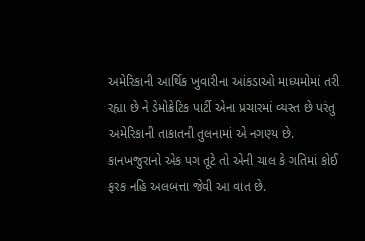અમેરિકાની આર્થિક ખુવારીના આંકડાઓ માધ્યમોમાં તરી રહ્યા છે ને ડેમોક્રેટિક પાર્ટી એના પ્રચારમાં વ્યસ્ત છે પરંતુ અમેરિકાની તાકાતની તુલનામાં એ નગણ્ય છે. કાનખજુરાનો એક પગ તૂટે તો એની ચાલ કે ગતિમાં કોઈ ફરક નહિ અલબત્તા જેવી આ વાત છે.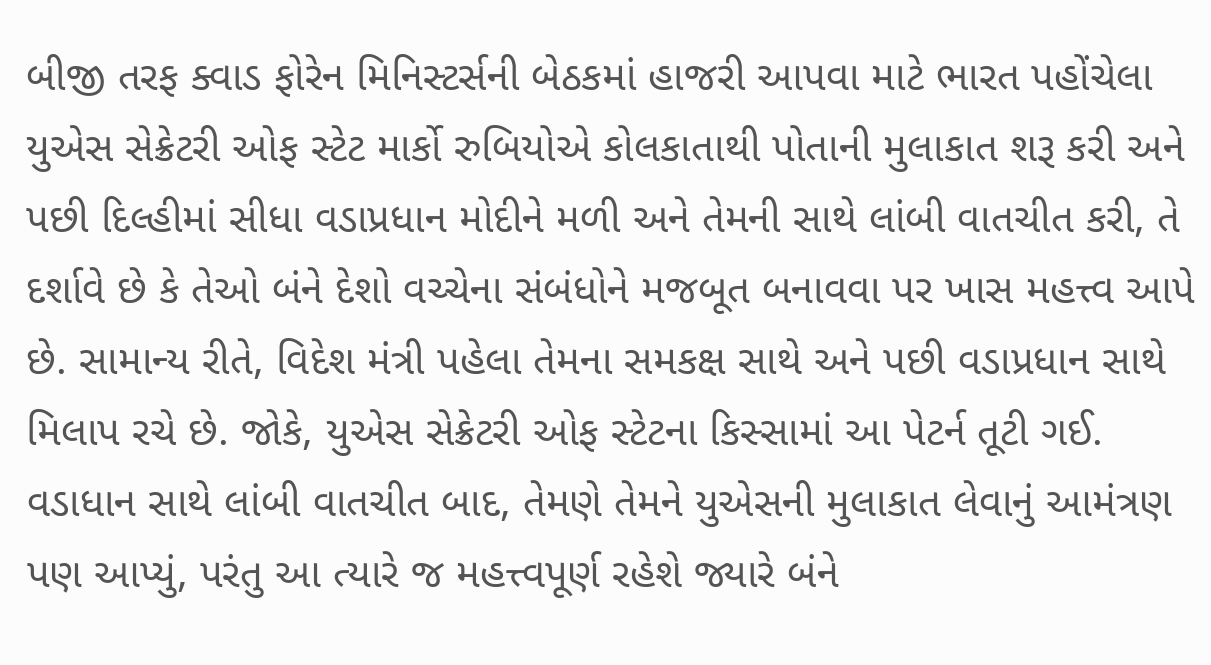બીજી તરફ ક્વાડ ફોરેન મિનિસ્ટર્સની બેઠકમાં હાજરી આપવા માટે ભારત પહોંચેલા યુએસ સેક્રેટરી ઓફ સ્ટેટ માર્કો રુબિયોએ કોલકાતાથી પોતાની મુલાકાત શરૂ કરી અને પછી દિલ્હીમાં સીધા વડાપ્રધાન મોદીને મળી અને તેમની સાથે લાંબી વાતચીત કરી, તે દર્શાવે છે કે તેઓ બંને દેશો વચ્ચેના સંબંધોને મજબૂત બનાવવા પર ખાસ મહત્ત્વ આપે છે. સામાન્ય રીતે, વિદેશ મંત્રી પહેલા તેમના સમકક્ષ સાથે અને પછી વડાપ્રધાન સાથે મિલાપ રચે છે. જોકે, યુએસ સેક્રેટરી ઓફ સ્ટેટના કિસ્સામાં આ પેટર્ન તૂટી ગઈ. વડાધાન સાથે લાંબી વાતચીત બાદ, તેમણે તેમને યુએસની મુલાકાત લેવાનું આમંત્રણ પણ આપ્યું, પરંતુ આ ત્યારે જ મહત્ત્વપૂર્ણ રહેશે જ્યારે બંને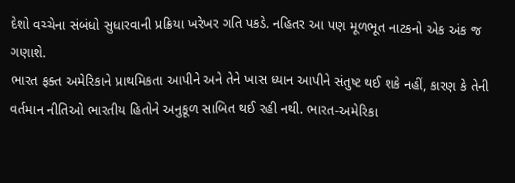દેશો વચ્ચેના સંબંધો સુધારવાની પ્રક્રિયા ખરેખર ગતિ પકડે. નહિતર આ પણ મૂળભૂત નાટકનો એક અંક જ ગણાશે.
ભારત ફક્ત અમેરિકાને પ્રાથમિકતા આપીને અને તેને ખાસ ધ્યાન આપીને સંતુષ્ટ થઈ શકે નહીં, કારણ કે તેની વર્તમાન નીતિઓ ભારતીય હિતોને અનુકૂળ સાબિત થઈ રહી નથી. ભારત-અમેરિકા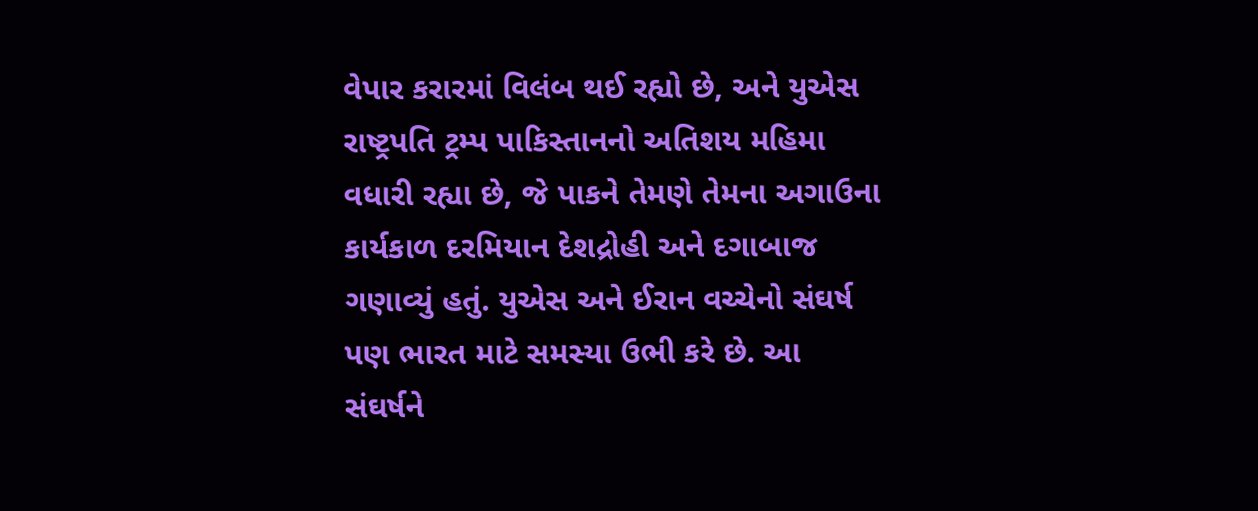વેપાર કરારમાં વિલંબ થઈ રહ્યો છે, અને યુએસ રાષ્ટ્રપતિ ટ્રમ્પ પાકિસ્તાનનો અતિશય મહિમા વધારી રહ્યા છે, જે પાકને તેમણે તેમના અગાઉના કાર્યકાળ દરમિયાન દેશદ્રોહી અને દગાબાજ ગણાવ્યું હતું. યુએસ અને ઈરાન વચ્ચેનો સંઘર્ષ પણ ભારત માટે સમસ્યા ઉભી કરે છે. આ સંઘર્ષને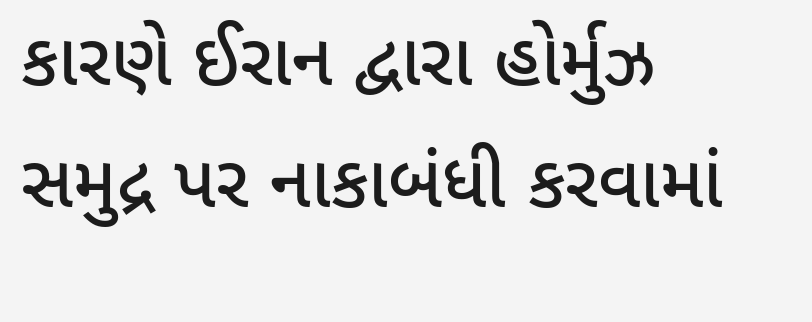કારણે ઈરાન દ્વારા હોર્મુઝ સમુદ્ર પર નાકાબંધી કરવામાં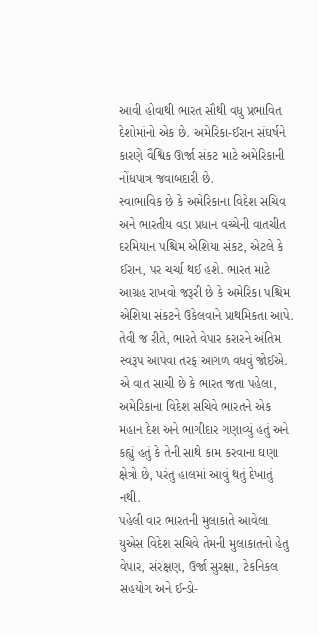આવી હોવાથી ભારત સૌથી વધુ પ્રભાવિત દેશોમાંનો એક છે. અમેરિકા-ઈરાન સંઘર્ષને કારણે વૈશ્વિક ઊર્જા સંકટ માટે અમેરિકાની નોંધપાત્ર જવાબદારી છે.
સ્વાભાવિક છે કે અમેરિકાના વિદેશ સચિવ અને ભારતીય વડા પ્રધાન વચ્ચેની વાતચીત દરમિયાન પશ્ચિમ એશિયા સંકટ, એટલે કે ઈરાન, પર ચર્ચા થઈ હશે. ભારત માટે આગ્રહ રાખવો જરૂરી છે કે અમેરિકા પશ્ચિમ એશિયા સંકટને ઉકેલવાને પ્રાથમિકતા આપે. તેવી જ રીતે, ભારતે વેપાર કરારને અંતિમ સ્વરૂપ આપવા તરફ આગળ વધવું જોઈએ. એ વાત સાચી છે કે ભારત જતા પહેલા, અમેરિકાના વિદેશ સચિવે ભારતને એક મહાન દેશ અને ભાગીદાર ગણાવ્યું હતું અને કહ્યું હતું કે તેની સાથે કામ કરવાના ઘણા ક્ષેત્રો છે, પરંતુ હાલમાં આવું થતું દેખાતું નથી.
પહેલી વાર ભારતની મુલાકાતે આવેલા યુએસ વિદેશ સચિવે તેમની મુલાકાતનો હેતુ વેપાર, સંરક્ષણ, ઉર્જા સુરક્ષા, ટેકનિકલ સહયોગ અને ઈન્ડો-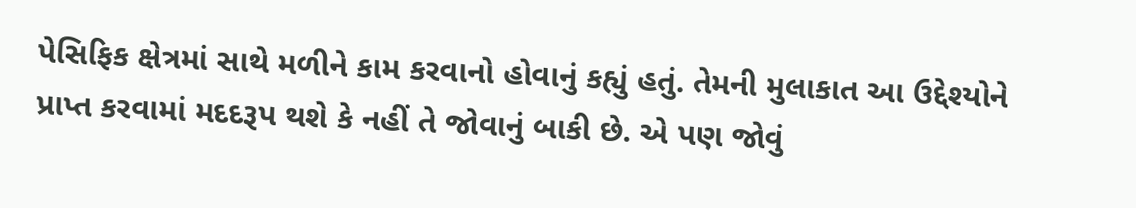પેસિફિક ક્ષેત્રમાં સાથે મળીને કામ કરવાનો હોવાનું કહ્યું હતું. તેમની મુલાકાત આ ઉદ્દેશ્યોને પ્રાપ્ત કરવામાં મદદરૂપ થશે કે નહીં તે જોવાનું બાકી છે. એ પણ જોવું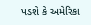પડશે કે અમેરિકા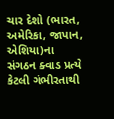ચાર દેશો (ભારત, અમેરિકા, જાપાન, એશિયા)ના સંગઠન ક્વાડ પ્રત્યે કેટલી ગંભીરતાથી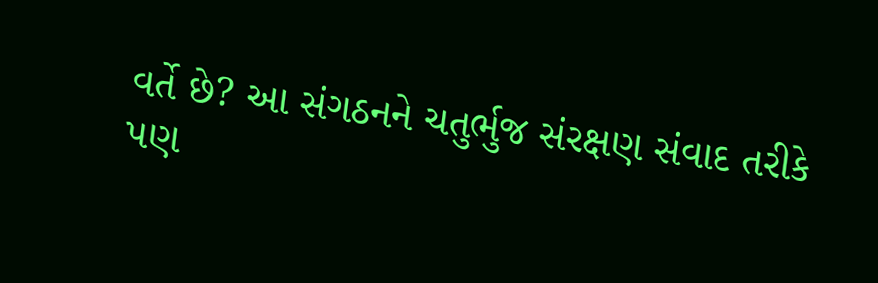વર્તે છે? આ સંગઠનને ચતુર્ભુજ સંરક્ષણ સંવાદ તરીકે પણ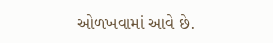ઓળખવામાં આવે છે.